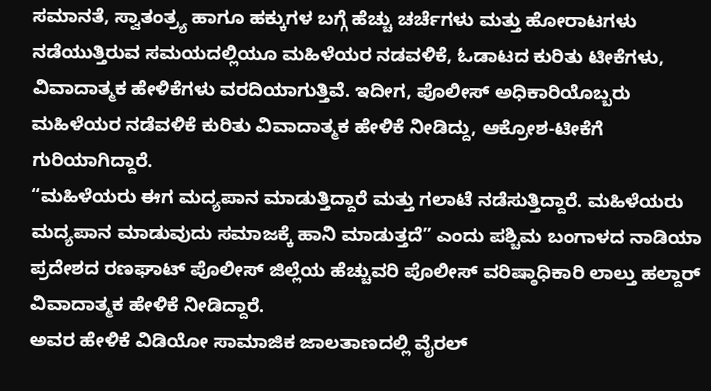ಸಮಾನತೆ, ಸ್ವಾತಂತ್ರ್ಯ ಹಾಗೂ ಹಕ್ಕುಗಳ ಬಗ್ಗೆ ಹೆಚ್ಚು ಚರ್ಚೆಗಳು ಮತ್ತು ಹೋರಾಟಗಳು ನಡೆಯುತ್ತಿರುವ ಸಮಯದಲ್ಲಿಯೂ ಮಹಿಳೆಯರ ನಡವಳಿಕೆ, ಓಡಾಟದ ಕುರಿತು ಟೀಕೆಗಳು, ವಿವಾದಾತ್ಮಕ ಹೇಳಿಕೆಗಳು ವರದಿಯಾಗುತ್ತಿವೆ. ಇದೀಗ, ಪೊಲೀಸ್ ಅಧಿಕಾರಿಯೊಬ್ಬರು ಮಹಿಳೆಯರ ನಡೆವಳಿಕೆ ಕುರಿತು ವಿವಾದಾತ್ಮಕ ಹೇಳಿಕೆ ನೀಡಿದ್ದು, ಆಕ್ರೋಶ-ಟೀಕೆಗೆ ಗುರಿಯಾಗಿದ್ದಾರೆ.
“ಮಹಿಳೆಯರು ಈಗ ಮದ್ಯಪಾನ ಮಾಡುತ್ತಿದ್ದಾರೆ ಮತ್ತು ಗಲಾಟೆ ನಡೆಸುತ್ತಿದ್ದಾರೆ. ಮಹಿಳೆಯರು ಮದ್ಯಪಾನ ಮಾಡುವುದು ಸಮಾಜಕ್ಕೆ ಹಾನಿ ಮಾಡುತ್ತದೆ” ಎಂದು ಪಶ್ಚಿಮ ಬಂಗಾಳದ ನಾಡಿಯಾ ಪ್ರದೇಶದ ರಣಘಾಟ್ ಪೊಲೀಸ್ ಜಿಲ್ಲೆಯ ಹೆಚ್ಚುವರಿ ಪೊಲೀಸ್ ವರಿಷ್ಠಾಧಿಕಾರಿ ಲಾಲ್ತು ಹಲ್ದಾರ್ ವಿವಾದಾತ್ಮಕ ಹೇಳಿಕೆ ನೀಡಿದ್ದಾರೆ.
ಅವರ ಹೇಳಿಕೆ ವಿಡಿಯೋ ಸಾಮಾಜಿಕ ಜಾಲತಾಣದಲ್ಲಿ ವೈರಲ್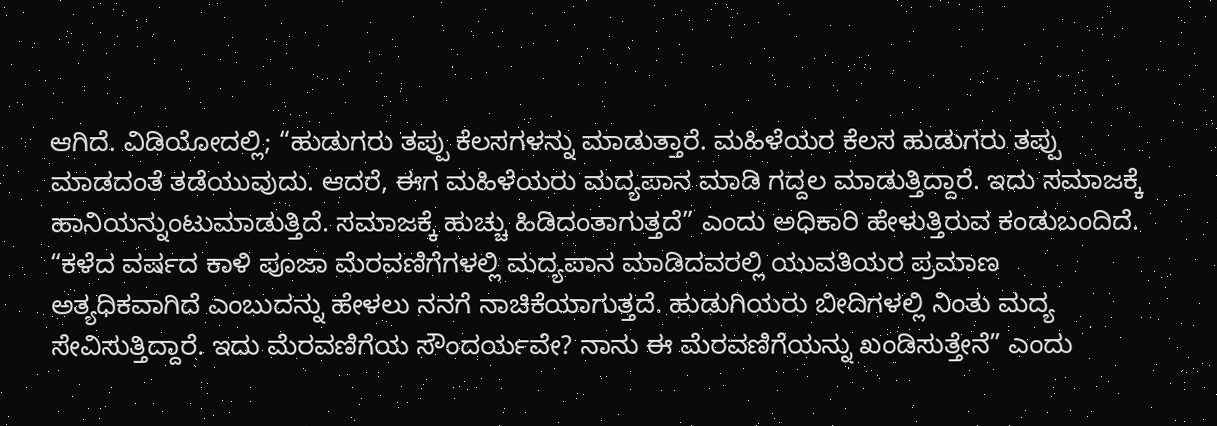ಆಗಿದೆ. ವಿಡಿಯೋದಲ್ಲಿ; “ಹುಡುಗರು ತಪ್ಪು ಕೆಲಸಗಳನ್ನು ಮಾಡುತ್ತಾರೆ. ಮಹಿಳೆಯರ ಕೆಲಸ ಹುಡುಗರು ತಪ್ಪು ಮಾಡದಂತೆ ತಡೆಯುವುದು. ಆದರೆ, ಈಗ ಮಹಿಳೆಯರು ಮದ್ಯಪಾನ ಮಾಡಿ ಗದ್ದಲ ಮಾಡುತ್ತಿದ್ದಾರೆ. ಇದು ಸಮಾಜಕ್ಕೆ ಹಾನಿಯನ್ನುಂಟುಮಾಡುತ್ತಿದೆ. ಸಮಾಜಕ್ಕೆ ಹುಚ್ಚು ಹಿಡಿದಂತಾಗುತ್ತದೆ” ಎಂದು ಅಧಿಕಾರಿ ಹೇಳುತ್ತಿರುವ ಕಂಡುಬಂದಿದೆ.
“ಕಳೆದ ವರ್ಷದ ಕಾಳಿ ಪೂಜಾ ಮೆರವಣಿಗೆಗಳಲ್ಲಿ ಮದ್ಯಪಾನ ಮಾಡಿದವರಲ್ಲಿ ಯುವತಿಯರ ಪ್ರಮಾಣ ಅತ್ಯಧಿಕವಾಗಿದೆ ಎಂಬುದನ್ನು ಹೇಳಲು ನನಗೆ ನಾಚಿಕೆಯಾಗುತ್ತದೆ. ಹುಡುಗಿಯರು ಬೀದಿಗಳಲ್ಲಿ ನಿಂತು ಮದ್ಯ ಸೇವಿಸುತ್ತಿದ್ದಾರೆ. ಇದು ಮೆರವಣಿಗೆಯ ಸೌಂದರ್ಯವೇ? ನಾನು ಈ ಮೆರವಣಿಗೆಯನ್ನು ಖಂಡಿಸುತ್ತೇನೆ” ಎಂದು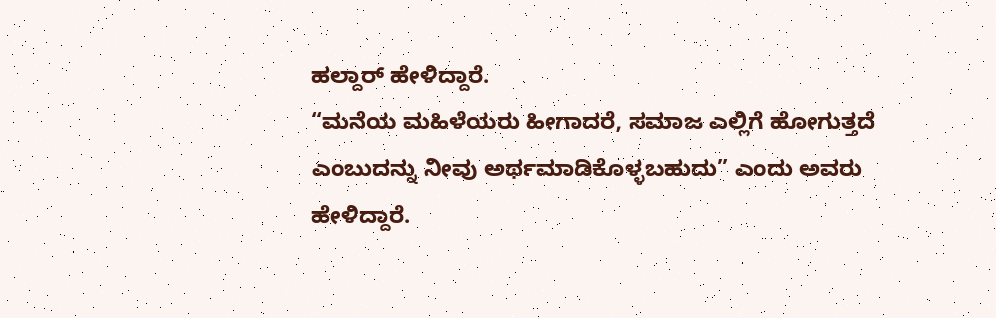ಹಲ್ದಾರ್ ಹೇಳಿದ್ದಾರೆ.
“ಮನೆಯ ಮಹಿಳೆಯರು ಹೀಗಾದರೆ, ಸಮಾಜ ಎಲ್ಲಿಗೆ ಹೋಗುತ್ತದೆ ಎಂಬುದನ್ನು ನೀವು ಅರ್ಥಮಾಡಿಕೊಳ್ಳಬಹುದು” ಎಂದು ಅವರು ಹೇಳಿದ್ದಾರೆ.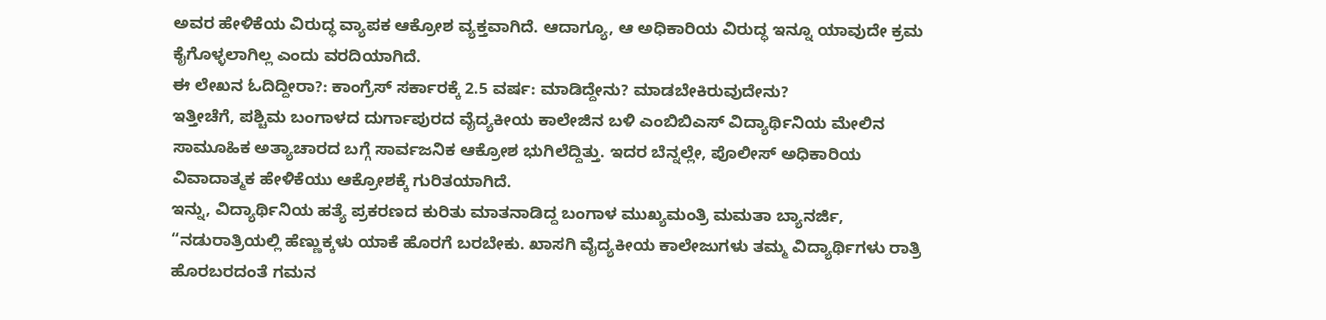ಅವರ ಹೇಳಿಕೆಯ ವಿರುದ್ಧ ವ್ಯಾಪಕ ಆಕ್ರೋಶ ವ್ಯಕ್ತವಾಗಿದೆ. ಆದಾಗ್ಯೂ, ಆ ಅಧಿಕಾರಿಯ ವಿರುದ್ಧ ಇನ್ನೂ ಯಾವುದೇ ಕ್ರಮ ಕೈಗೊಳ್ಳಲಾಗಿಲ್ಲ ಎಂದು ವರದಿಯಾಗಿದೆ.
ಈ ಲೇಖನ ಓದಿದ್ದೀರಾ?: ಕಾಂಗ್ರೆಸ್ ಸರ್ಕಾರಕ್ಕೆ 2.5 ವರ್ಷ: ಮಾಡಿದ್ದೇನು? ಮಾಡಬೇಕಿರುವುದೇನು?
ಇತ್ತೀಚೆಗೆ, ಪಶ್ಚಿಮ ಬಂಗಾಳದ ದುರ್ಗಾಪುರದ ವೈದ್ಯಕೀಯ ಕಾಲೇಜಿನ ಬಳಿ ಎಂಬಿಬಿಎಸ್ ವಿದ್ಯಾರ್ಥಿನಿಯ ಮೇಲಿನ ಸಾಮೂಹಿಕ ಅತ್ಯಾಚಾರದ ಬಗ್ಗೆ ಸಾರ್ವಜನಿಕ ಆಕ್ರೋಶ ಭುಗಿಲೆದ್ದಿತ್ತು. ಇದರ ಬೆನ್ನಲ್ಲೇ, ಪೊಲೀಸ್ ಅಧಿಕಾರಿಯ ವಿವಾದಾತ್ಮಕ ಹೇಳಿಕೆಯು ಆಕ್ರೋಶಕ್ಕೆ ಗುರಿತಯಾಗಿದೆ.
ಇನ್ನು, ವಿದ್ಯಾರ್ಥಿನಿಯ ಹತ್ಯೆ ಪ್ರಕರಣದ ಕುರಿತು ಮಾತನಾಡಿದ್ದ ಬಂಗಾಳ ಮುಖ್ಯಮಂತ್ರಿ ಮಮತಾ ಬ್ಯಾನರ್ಜಿ, “ನಡುರಾತ್ರಿಯಲ್ಲಿ ಹೆಣ್ಣುಕ್ಕಳು ಯಾಕೆ ಹೊರಗೆ ಬರಬೇಕು. ಖಾಸಗಿ ವೈದ್ಯಕೀಯ ಕಾಲೇಜುಗಳು ತಮ್ಮ ವಿದ್ಯಾರ್ಥಿಗಳು ರಾತ್ರಿ ಹೊರಬರದಂತೆ ಗಮನ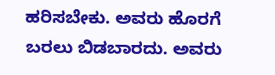ಹರಿಸಬೇಕು. ಅವರು ಹೊರಗೆ ಬರಲು ಬಿಡಬಾರದು. ಅವರು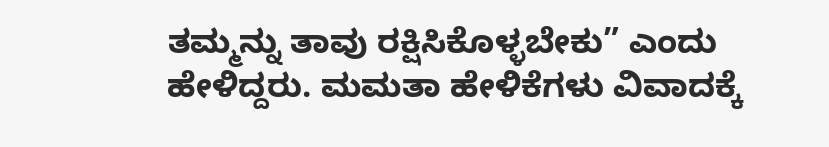ತಮ್ಮನ್ನು ತಾವು ರಕ್ಷಿಸಿಕೊಳ್ಳಬೇಕು” ಎಂದು ಹೇಳಿದ್ದರು. ಮಮತಾ ಹೇಳಿಕೆಗಳು ವಿವಾದಕ್ಕೆ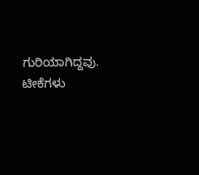ಗುರಿಯಾಗಿದ್ದವು. ಟೀಕೆಗಳು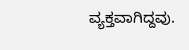ವ್ಯಕ್ತವಾಗಿದ್ದವು.